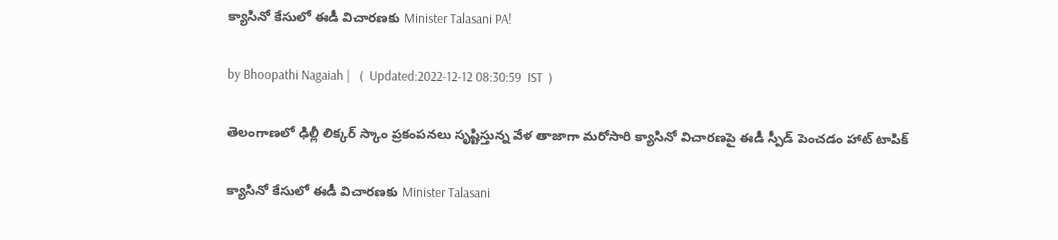క్యాసినో కేసులో ఈడీ విచారణకు Minister Talasani PA!

by Bhoopathi Nagaiah |   (  Updated:2022-12-12 08:30:59  IST  )

తెలంగాణలో ఢిల్లీ లిక్కర్ స్కాం ప్రకంపనలు సృష్టిస్తున్న వేళ తాజాగా మరోసారి క్యాసినో విచారణపై ఈడీ స్పీడ్ పెంచడం హాట్ టాపిక్

క్యాసినో కేసులో ఈడీ విచారణకు Minister Talasani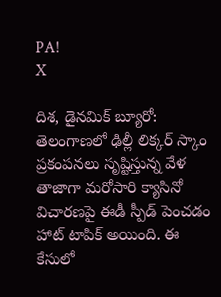PA!
X

దిశ, డైనమిక్ బ్యూరో: తెలంగాణలో ఢిల్లీ లిక్కర్ స్కాం ప్రకంపనలు సృష్టిస్తున్న వేళ తాజాగా మరోసారి క్యాసినో విచారణపై ఈడీ స్పీడ్ పెంచడం హాట్ టాపిక్ అయింది. ఈ కేసులో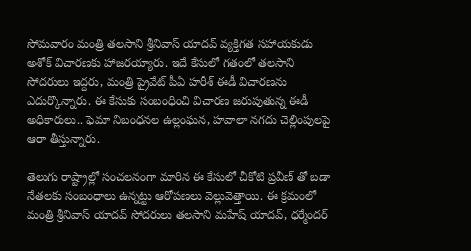సోమవారం మంత్రి తలసాని శ్రీనివాస్ యాదవ్ వ్యక్తిగత సహాయకుడు అశోక్ విచారణకు హాజరయ్యారు. ఇదే కేసులో గతంలో తలసాని సోదరులు ఇద్దరు, మంత్రి ప్రైవేట్ పీఏ హరీశ్ ఈడీ విచారణను ఎదుర్కొన్నారు. ఈ కేసుకు సంబంధించి విచారణ జరుపుతున్న ఈడీ అధికారులు.. ఫెమా నిబంధనల ఉల్లంఘన, హవాలా నగదు చెల్లింపులపై ఆరా తీస్తున్నారు.

తెలుగు రాష్ట్రాల్లో సంచలనంగా మారిన ఈ కేసులో చీకోటి ప్రవీణ్ తో బడా నేతలకు సంబంధాలు ఉన్నట్టు ఆరోపణలు వెల్లువెత్తాయి. ఈ క్రమంలో మంత్రి శ్రీనివాస్ యాదవ్ సోదరులు తలసాని మహేష్ యాదవ్, ధర్మేందర్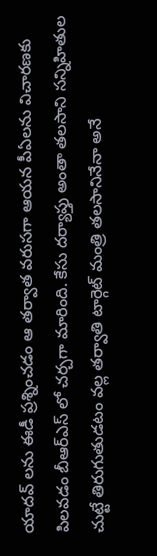యాదవ్ లను ఈడీ ప్రశ్నించడం ఆ తర్వాత వరుసగా ఆయన పీఏలను విచారణకు పిలవడం బీఆర్ఎస్ లో చర్చగా మారింది. కేసు దర్యాప్తు అంతా తలసాని సన్నిహితుల చుట్టే తిరుగుతుడటం వల్ల తర్వాతి టార్గెట్ మంత్రి తలసానినేనా అనే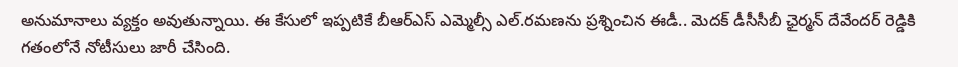అనుమానాలు వ్యక్తం అవుతున్నాయి. ఈ కేసులో ఇప్పటికే బీఆర్ఎస్ ఎమ్మెల్సీ ఎల్.రమణను ప్రశ్నించిన ఈడీ.. మెదక్ డీసీసీబీ ఛైర్మన్ దేవేందర్ రెడ్డికి గతంలోనే నోటీసులు జారీ చేసింది.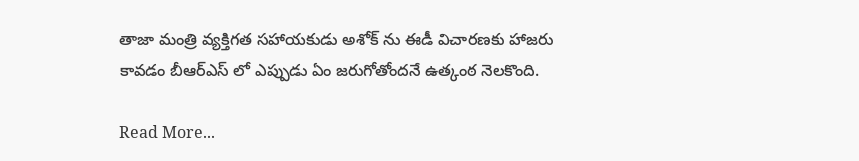తాజా మంత్రి వ్యక్తిగత సహాయకుడు అశోక్ ను ఈడీ విచారణకు హాజరు కావడం బీఆర్ఎస్ లో ఎప్పుడు ఏం జరుగోతోందనే ఉత్కంఠ నెలకొంది.

Read More...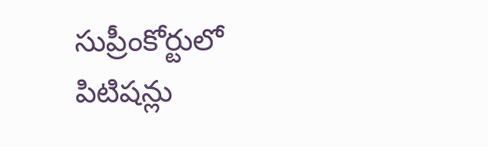సుప్రీంకోర్టులో పిటిషన్లు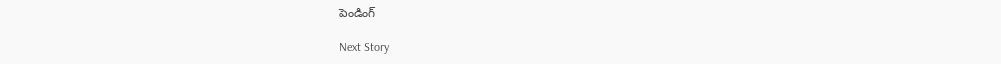పెండింగ్

Next Story